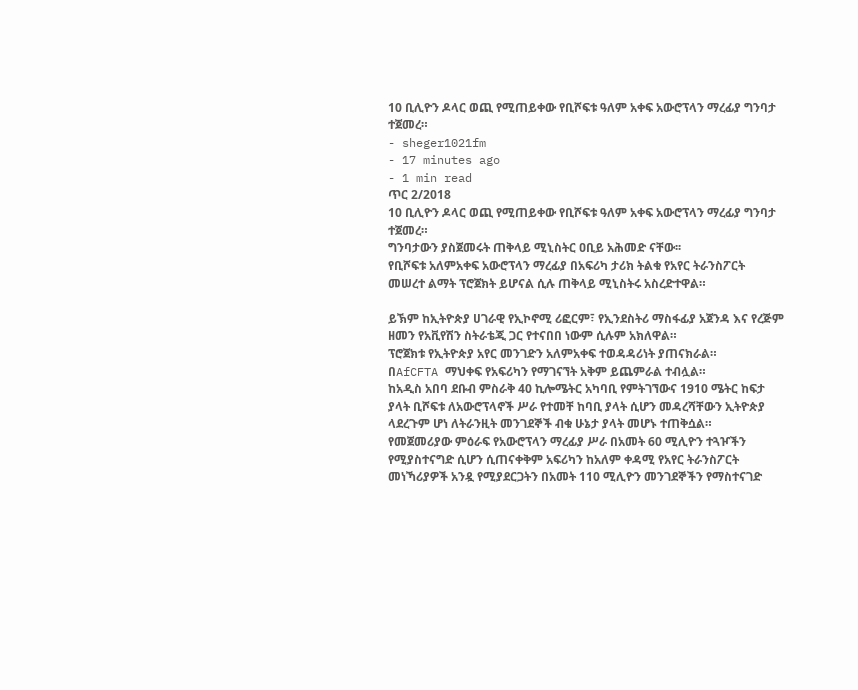10 ቢሊዮን ዶላር ወጪ የሚጠይቀው የቢሾፍቱ ዓለም አቀፍ አውሮፕላን ማረፊያ ግንባታ ተጀመረ።
- sheger1021fm
- 17 minutes ago
- 1 min read
ጥር 2/2018
10 ቢሊዮን ዶላር ወጪ የሚጠይቀው የቢሾፍቱ ዓለም አቀፍ አውሮፕላን ማረፊያ ግንባታ ተጀመረ።
ግንባታውን ያስጀመሩት ጠቅላይ ሚኒስትር ዐቢይ አሕመድ ናቸው፡፡
የቢሾፍቱ አለምአቀፍ አውሮፕላን ማረፊያ በአፍሪካ ታሪክ ትልቁ የአየር ትራንስፖርት መሠረተ ልማት ፕሮጀክት ይሆናል ሲሉ ጠቅላይ ሚኒስትሩ አስረድተዋል።

ይኽም ከኢትዮጵያ ሀገራዊ የኢኮኖሚ ሪፎርም፣ የኢንደስትሪ ማስፋፊያ አጀንዳ እና የረጅም ዘመን የአቪየሽን ስትራቴጂ ጋር የተናበበ ነውም ሲሉም አክለዋል።
ፕሮጀክቱ የኢትዮጵያ አየር መንገድን አለምአቀፍ ተወዳዳሪነት ያጠናክራል።
በAfCFTA ማህቀፍ የአፍሪካን የማገናኘት አቅም ይጨምራል ተብሏል።
ከአዲስ አበባ ደቡብ ምስራቅ 40 ኪሎሜትር አካባቢ የምትገኘውና 1910 ሜትር ከፍታ ያላት ቢሾፍቱ ለአውሮፕላኖች ሥራ የተመቸ ከባቢ ያላት ሲሆን መዳረሻቸውን ኢትዮጵያ ላደረጉም ሆነ ለትራንዚት መንገደኞች ብቁ ሁኔታ ያላት መሆኑ ተጠቅሷል።
የመጀመሪያው ምዕራፍ የአውሮፕላን ማረፊያ ሥራ በአመት 60 ሚሊዮን ተጓዦችን የሚያስተናግድ ሲሆን ሲጠናቀቅም አፍሪካን ከአለም ቀዳሚ የአየር ትራንስፖርት መነኻሪያዎች አንዷ የሚያደርጋትን በአመት 110 ሚሊዮን መንገደኞችን የማስተናገድ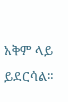አቅም ላይ ይደርሳል።